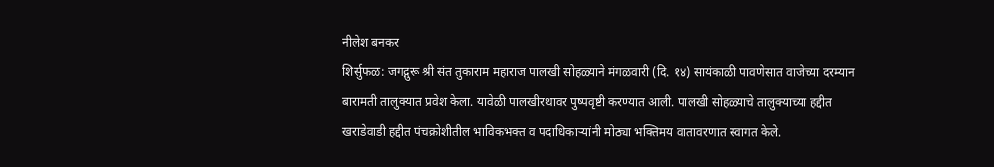नीलेश बनकर
शिर्सुफळ: जगद्गुरू श्री संत तुकाराम महाराज पालखी सोहळ्याने मंगळवारी (दि. १४) सायंकाळी पावणेसात वाजेच्या दरम्यान बारामती तालुक्यात प्रवेश केला. यावेळी पालखीरथावर पुष्पवृष्टी करण्यात आली. पालखी सोहळ्याचे तालुक्याच्या हद्दीत खराडेवाडी हद्दीत पंचक्रोशीतील भाविकभक्त व पदाधिकाऱ्यांनी मोठ्या भक्तिमय वातावरणात स्वागत केले.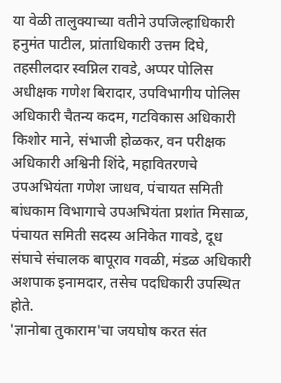या वेळी तालुक्याच्या वतीने उपजिल्हाधिकारी हनुमंत पाटील, प्रांताधिकारी उत्तम दिघे, तहसीलदार स्वप्निल रावडे, अप्पर पोलिस अधीक्षक गणेश बिरादार, उपविभागीय पोलिस अधिकारी चैतन्य कदम, गटविकास अधिकारी किशोर माने, संभाजी होळकर, वन परीक्षक अधिकारी अश्विनी शिंदे, महावितरणचे उपअभियंता गणेश जाधव, पंचायत समिती बांधकाम विभागाचे उपअभियंता प्रशांत मिसाळ, पंचायत समिती सदस्य अनिकेत गावडे, दूध संघाचे संचालक बापूराव गवळी, मंडळ अधिकारी अशपाक इनामदार, तसेच पदधिकारी उपस्थित होते.
'ज्ञानोबा तुकाराम'चा जयघोष करत संत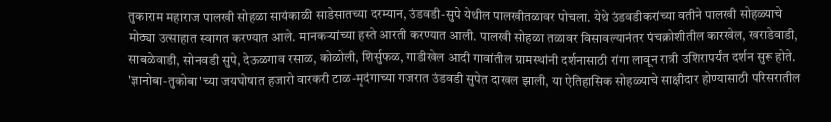तुकाराम महाराज पालखी सोहळा सायंकाळी साडेसातच्या दरम्यान, उंडवडी-सुपे येथील पालखीतळावर पोचला. येथे उंडवडीकरांच्या वतीने पालखी सोहळ्याचे मोठ्या उत्साहात स्वागत करण्यात आले. मानकऱ्यांच्या हस्ते आरती करण्यात आली. पालखी सोहळा तळावर विसावल्यानंतर पंचक्रोशीतील कारखेल, खराडेवाडी, साबळेवाडी, सोनवडी सुपे, देऊळगाव रसाळ, कोळोली, शिर्सुफळ, गाडीखेल आदी गावांतील ग्रामस्थांनी दर्शनासाठी रांगा लावून रात्री उशिरापर्यंत दर्शन सुरू होते.
'ज्ञानोबा-तुकोबा'च्या जयघोषात हजारो वारकरी टाळ-मृदंगाच्या गजरात उंडवडी सुपेत दाखल झाली, या ऐतिहासिक सोहळ्याचे साक्षीदार होण्यासाठी परिसरातील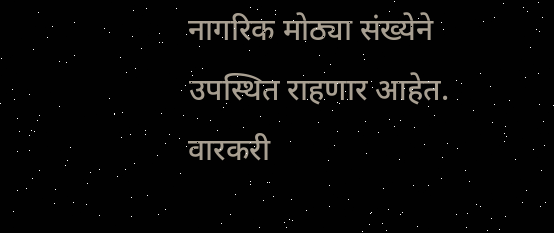नागरिक मोठ्या संख्येने उपस्थित राहणार आहेत. वारकरी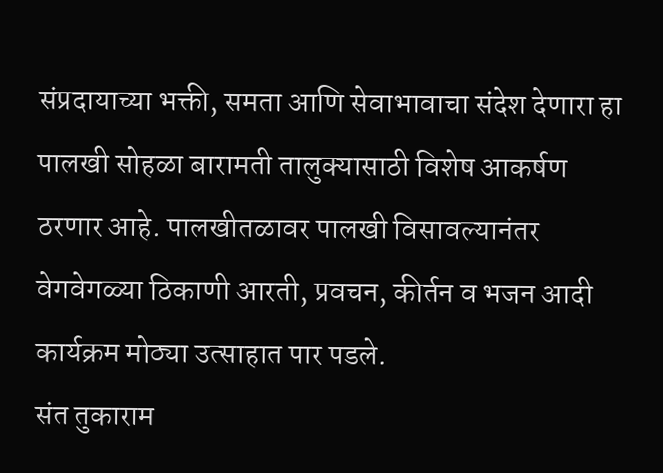संप्रदायाच्या भक्ती, समता आणि सेवाभावाचा संदेश देणारा हा पालखी सोहळा बारामती तालुक्यासाठी विशेष आकर्षण ठरणार आहे. पालखीतळावर पालखी विसावल्यानंतर वेगवेगळ्या ठिकाणी आरती, प्रवचन, कीर्तन व भजन आदी कार्यक्रम मोठ्या उत्साहात पार पडले.
संत तुकाराम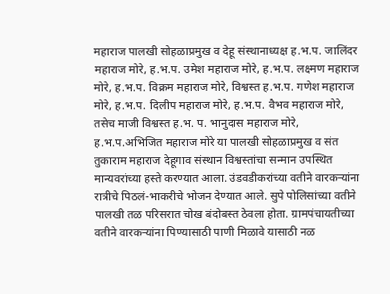महाराज पालखी सोहळाप्रमुख व देहू संस्थानाध्यक्ष ह.भ.प. जालिंदर महाराज मोरे, ह.भ.प. उमेश महाराज मोरे, ह.भ.प. लक्ष्मण महाराज मोरे, ह.भ.प. विक्रम महाराज मोरे, विश्वस्त ह.भ.प. गणेश महाराज मोरे, ह.भ.प. दिलीप महाराज मोरे, ह.भ.प. वैभव महाराज मोरे, तसेच माजी विश्वस्त ह.भ. प. भानुदास महाराज मोरे, ह.भ.प.अभिजित महाराज मोरे या पालखी सोहळाप्रमुख व संत तुकाराम महाराज देहूगाव संस्थान विश्वस्तांचा सन्मान उपस्थित मान्यवरांच्या हस्ते करण्यात आला. उंडवडीकरांच्या वतीने वारकऱ्यांना रात्रीचे पिठलं-भाकरीचे भोजन देण्यात आले. सुपे पोलिसांच्या वतीने पालखी तळ परिसरात चोख बंदोबस्त ठेवला होता. ग्रामपंचायतीच्या वतीने वारकऱ्यांना पिण्यासाठी पाणी मिळावे यासाठी नळ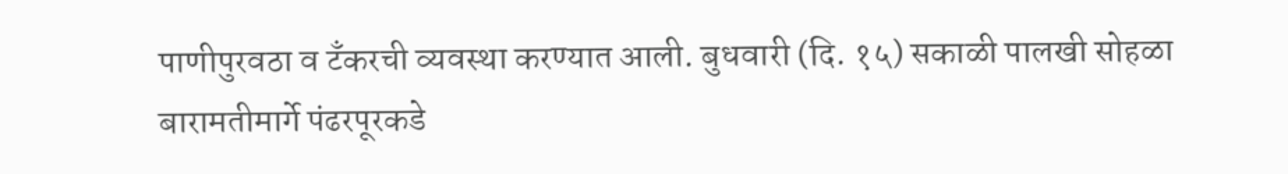पाणीपुरवठा व टॅंकरची व्यवस्था करण्यात आली. बुधवारी (दि. १५) सकाळी पालखी सोहळा बारामतीमार्गे पंढरपूरकडे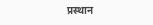प्रस्थान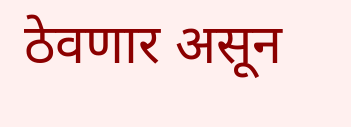ठेवणार असून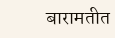बारामतीत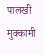पालखी मुक्कामी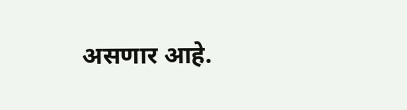असणार आहे.